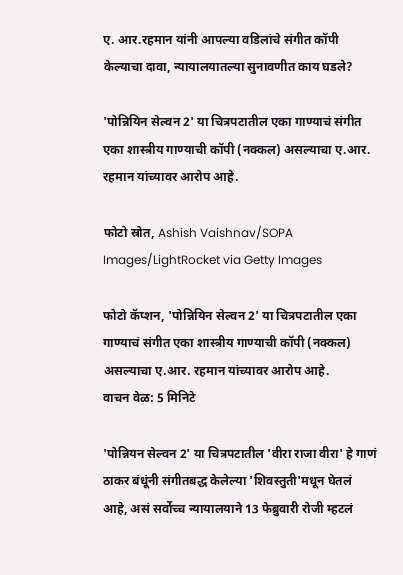ए. आर.रहमान यांनी आपल्या वडिलांचे संगीत कॉपी केल्याचा दावा, न्यायालयातल्या सुनावणीत काय घडले?

'पोन्नियिन सेल्वन 2' या चित्रपटातील एका गाण्याचं संगीत एका शास्त्रीय गाण्याची कॉपी (नक्कल) असल्याचा ए.आर. रहमान यांच्यावर आरोप आहे.

फोटो स्रोत, Ashish Vaishnav/SOPA Images/LightRocket via Getty Images

फोटो कॅप्शन, 'पोन्नियिन सेल्वन 2' या चित्रपटातील एका गाण्याचं संगीत एका शास्त्रीय गाण्याची कॉपी (नक्कल) असल्याचा ए.आर. रहमान यांच्यावर आरोप आहे.
वाचन वेळ: 5 मिनिटे

'पोन्नियन सेल्वन 2' या चित्रपटातील 'वीरा राजा वीरा' हे गाणं ठाकर बंधूंनी संगीतबद्ध केलेल्या 'शिवस्तुती'मधून घेतलं आहे, असं सर्वोच्च न्यायालयाने 13 फेब्रुवारी रोजी म्हटलं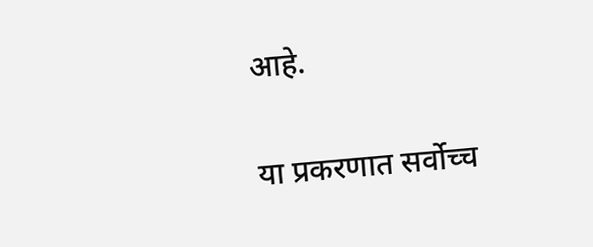आहे.

या प्रकरणात सर्वोच्च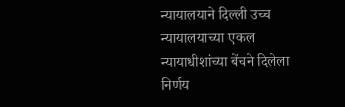न्यायालयाने दिल्ली उच्च न्यायालयाच्या एकल न्यायाधीशांच्या बेंचने दिलेला निर्णय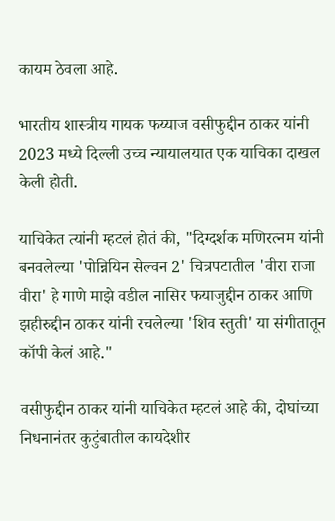कायम ठेवला आहे.

भारतीय शास्त्रीय गायक फय्याज वसीफुद्दीन ठाकर यांनी 2023 मध्ये दिल्ली उच्च न्यायालयात एक याचिका दाखल केली होती.

याचिकेत त्यांनी म्हटलं होतं की, "दिग्दर्शक मणिरत्नम यांनी बनवलेल्या 'पोन्नियिन सेल्वन 2' चित्रपटातील 'वीरा राजा वीरा' हे गाणे माझे वडील नासिर फयाजुद्दीन ठाकर आणि झहीरुद्दीन ठाकर यांनी रचलेल्या 'शिव स्तुती' या संगीतातून कॉपी केलं आहे."

वसीफुद्दीन ठाकर यांनी याचिकेत म्हटलं आहे की, दोघांच्या निधनानंतर कुटुंबातील कायदेशीर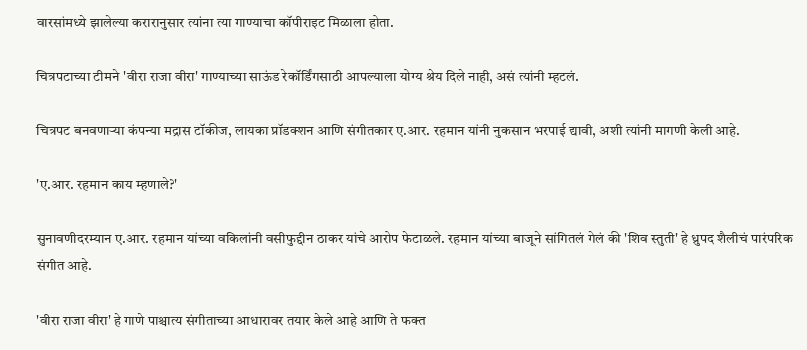वारसांमध्ये झालेल्या करारानुसार त्यांना त्या गाण्याचा कॉपीराइट मिळाला होता.

चित्रपटाच्या टीमने 'वीरा राजा वीरा' गाण्याच्या साऊंड रेकॉर्डिंगसाठी आपल्याला योग्य श्रेय दिले नाही, असं त्यांनी म्हटलं.

चित्रपट बनवणाऱ्या कंपन्या मद्रास टॉकीज, लायका प्रॉडक्शन आणि संगीतकार ए.आर. रहमान यांनी नुकसान भरपाई द्यावी, अशी त्यांनी मागणी केली आहे.

'ए.आर. रहमान काय म्हणाले?'

सुनावणीदरम्यान ए.आर. रहमान यांच्या वकिलांनी वसीफुद्दीन ठाकर यांचे आरोप फेटाळले. रहमान यांच्या बाजूने सांगितलं गेलं की 'शिव स्तुती' हे ध्रुपद शैलीचं पारंपरिक संगीत आहे.

'वीरा राजा वीरा' हे गाणे पाश्चात्य संगीताच्या आधारावर तयार केले आहे आणि ते फक्त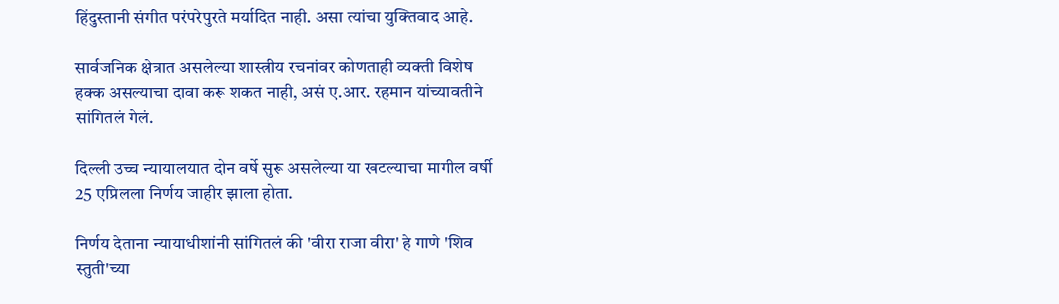हिंदुस्तानी संगीत परंपरेपुरते मर्यादित नाही. असा त्यांचा युक्तिवाद आहे.

सार्वजनिक क्षेत्रात असलेल्या शास्त्रीय रचनांवर कोणताही व्यक्ती विशेष हक्क असल्याचा दावा करू शकत नाही, असं ए.आर. रहमान यांच्यावतीने सांगितलं गेलं.

दिल्ली उच्च न्यायालयात दोन वर्षे सुरू असलेल्या या खटल्याचा मागील वर्षी 25 एप्रिलला निर्णय जाहीर झाला होता.

निर्णय देताना न्यायाधीशांनी सांगितलं की 'वीरा राजा वीरा' हे गाणे 'शिव स्तुती'च्या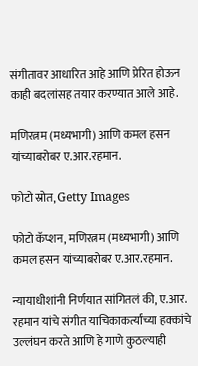संगीतावर आधारित आहे आणि प्रेरित होऊन काही बदलांसह तयार करण्यात आले आहे.

मणिरत्नम (मध्यभागी) आणि कमल हसन यांच्याबरोबर ए.आर.रहमान.

फोटो स्रोत, Getty Images

फोटो कॅप्शन, मणिरत्नम (मध्यभागी) आणि कमल हसन यांच्याबरोबर ए.आर.रहमान.

न्यायाधीशांनी निर्णयात सांगितलं की, ए.आर. रहमान यांचे संगीत याचिकाकर्त्यांच्या हक्कांचे उल्लंघन करते आणि हे गाणे कुठल्याही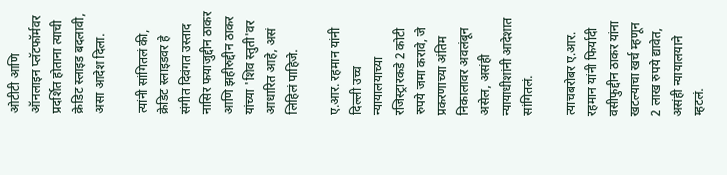ओटीटी आणि ऑनलाइन प्लॅटफॉर्मवर प्रदर्शित होताना त्याची क्रेडिट स्लाइड बदलावी, असा आदेश दिला.

त्यांनी सांगितलं की, क्रेडिट स्लाइडवर हे संगीत दिवंगत उस्ताद नासिर फयाजुद्दीन ठाकर आणि झहीरुद्दीन ठाकर यांच्या 'शिव स्तुती'वर आधारित आहे, असं लिहिलं पाहिजे.

ए.आर. रहमान यांनी दिल्ली उच्च न्यायालयाच्या रजिस्ट्रारकडे 2 कोटी रुपये जमा करावे, जे प्रकरणाच्या अंतिम निकालावर अवलंबून असेल, असंही न्यायाधीशांनी आदेशात सांगितलं.

त्याचबरोबर ए.आर. रहमान यांनी फिर्यादी वसीफुद्दीन ठाकर यांना खटल्याचा खर्च म्हणून 2 लाख रुपये द्यावेत, असंही न्यायालयाने म्हटलं.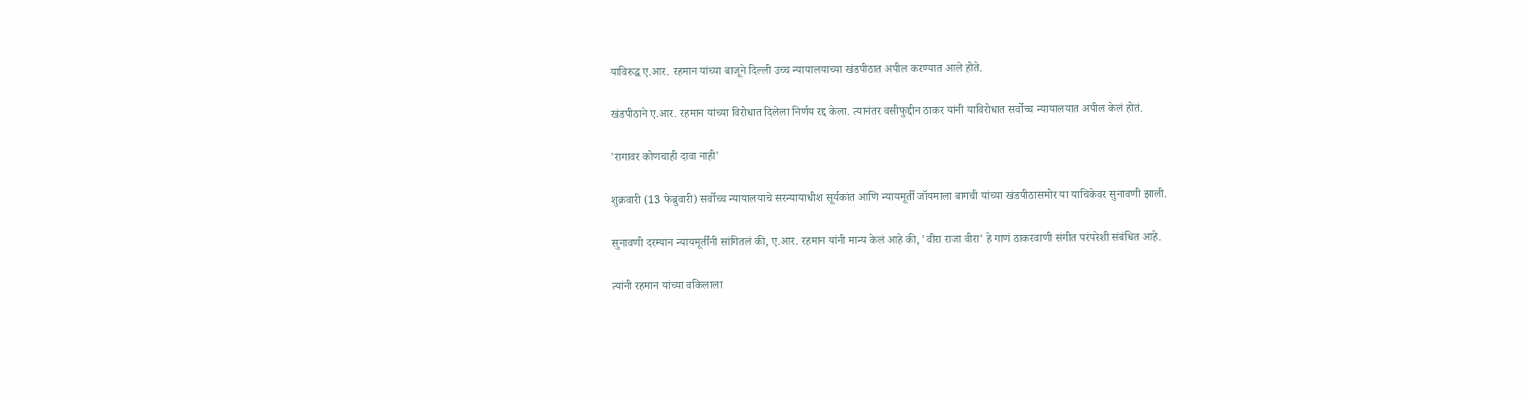याविरुद्ध ए.आर. रहमान यांच्या बाजूने दिल्ली उच्च न्यायालयाच्या खंडपीठात अपील करण्यात आले होते.

खंडपीठाने ए.आर. रहमान यांच्या विरोधात दिलेला निर्णय रद्द केला. त्यानंतर वसीफुद्दीन ठाकर यांनी याविरोधात सर्वोच्च न्यायालयात अपील केलं होतं.

'रागावर कोणचाही दावा नाही'

शुक्रवारी (13 फेब्रुवारी) सर्वोच्च न्यायालयाचे सरन्यायाधीश सूर्यकांत आणि न्यायमूर्ती जॉयमाला बागची यांच्या खंडपीठासमोर या याचिकेवर सुनावणी झाली.

सुनावणी दरम्यान न्यायमूर्तींनी सांगितलं की, ए.आर. रहमान यांनी मान्य केलं आहे की, 'वीरा राजा वीरा' हे गाणं ठाकरवाणी संगीत परंपरेशी संबंधित आहे.

त्यांनी रहमान यांच्या वकिलाला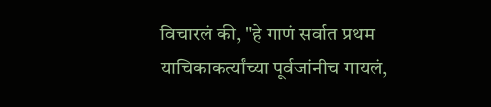विचारलं की, "हे गाणं सर्वात प्रथम याचिकाकर्त्यांच्या पूर्वजांनीच गायलं,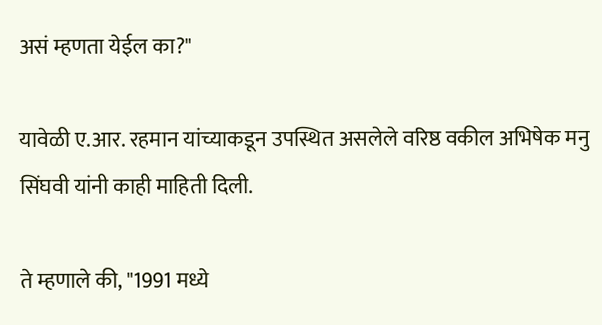असं म्हणता येईल का?"

यावेळी ए.आर. रहमान यांच्याकडून उपस्थित असलेले वरिष्ठ वकील अभिषेक मनु सिंघवी यांनी काही माहिती दिली.

ते म्हणाले की, "1991 मध्ये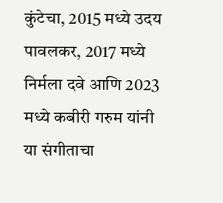कुंटेचा, 2015 मध्ये उदय पावलकर, 2017 मध्ये निर्मला दवे आणि 2023 मध्ये कबीरी गरुम यांनी या संगीताचा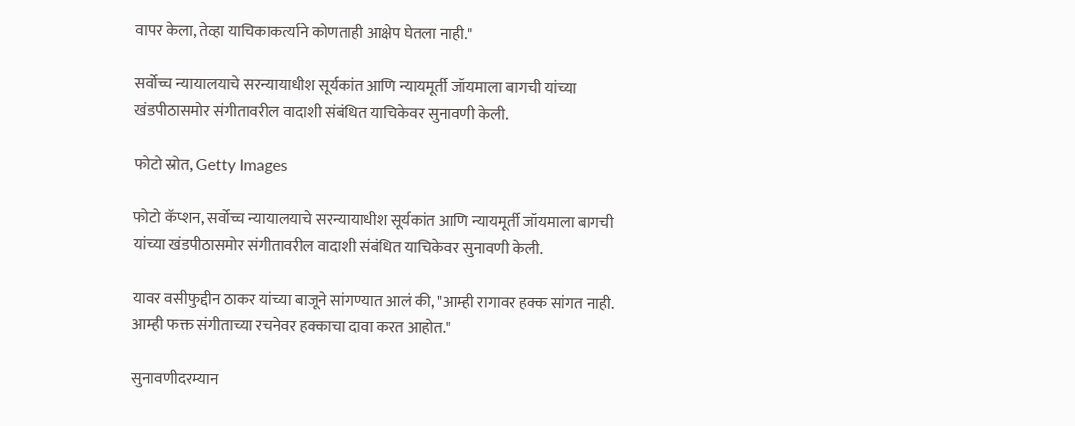वापर केला, तेव्हा याचिकाकर्त्याने कोणताही आक्षेप घेतला नाही."

सर्वोच्च न्यायालयाचे सरन्यायाधीश सूर्यकांत आणि न्यायमूर्ती जॉयमाला बागची यांच्या खंडपीठासमोर संगीतावरील वादाशी संबंधित याचिकेवर सुनावणी केली.

फोटो स्रोत, Getty Images

फोटो कॅप्शन, सर्वोच्च न्यायालयाचे सरन्यायाधीश सूर्यकांत आणि न्यायमूर्ती जॉयमाला बागची यांच्या खंडपीठासमोर संगीतावरील वादाशी संबंधित याचिकेवर सुनावणी केली.

यावर वसीफुद्दीन ठाकर यांच्या बाजूने सांगण्यात आलं की, "आम्ही रागावर हक्क सांगत नाही. आम्ही फक्त संगीताच्या रचनेवर हक्काचा दावा करत आहोत."

सुनावणीदरम्यान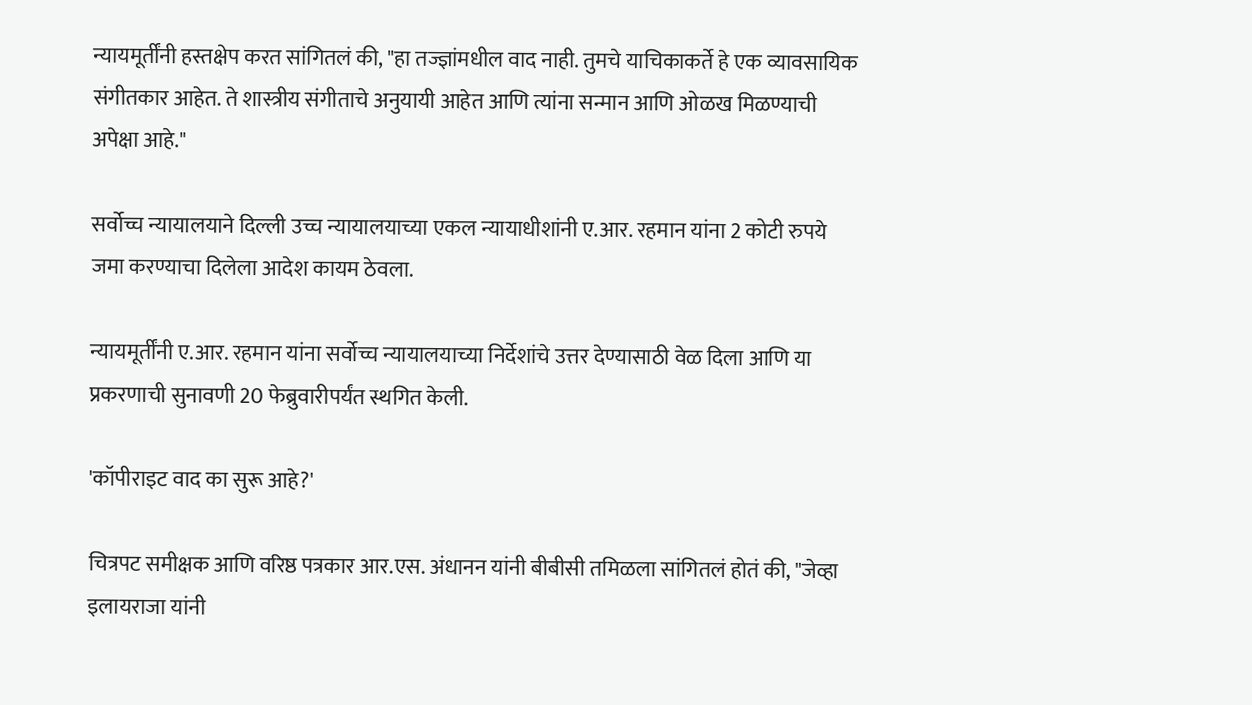न्यायमूर्तींनी हस्तक्षेप करत सांगितलं की, "हा तज्ज्ञांमधील वाद नाही. तुमचे याचिकाकर्ते हे एक व्यावसायिक संगीतकार आहेत. ते शास्त्रीय संगीताचे अनुयायी आहेत आणि त्यांना सन्मान आणि ओळख मिळण्याची अपेक्षा आहे."

सर्वोच्च न्यायालयाने दिल्ली उच्च न्यायालयाच्या एकल न्यायाधीशांनी ए.आर. रहमान यांना 2 कोटी रुपये जमा करण्याचा दिलेला आदेश कायम ठेवला.

न्यायमूर्तींनी ए.आर. रहमान यांना सर्वोच्च न्यायालयाच्या निर्देशांचे उत्तर देण्यासाठी वेळ दिला आणि या प्रकरणाची सुनावणी 20 फेब्रुवारीपर्यंत स्थगित केली.

'कॉपीराइट वाद का सुरू आहे?'

चित्रपट समीक्षक आणि वरिष्ठ पत्रकार आर.एस. अंधानन यांनी बीबीसी तमिळला सांगितलं होतं की, "जेव्हा इलायराजा यांनी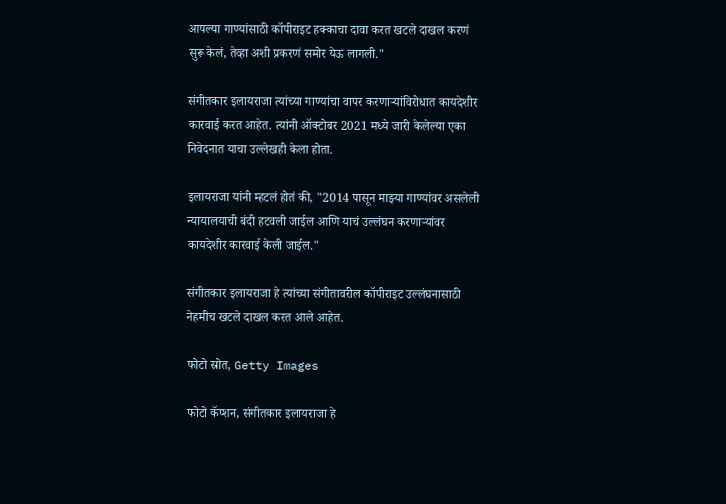आपल्या गाण्यांसाठी कॉपीराइट हक्काचा दावा करत खटले दाखल करणं सुरू केलं, तेव्हा अशी प्रकरणं समोर येऊ लागली."

संगीतकार इलायराजा त्यांच्या गाण्यांचा वापर करणाऱ्यांविरोधात कायदेशीर कारवाई करत आहेत. त्यांनी ऑक्टोबर 2021 मध्ये जारी केलेल्या एका निवेदनात याचा उल्लेखही केला होता.

इलायराजा यांनी म्हटलं होतं की, "2014 पासून माझ्या गाण्यांवर असलेली न्यायालयाची बंदी हटवली जाईल आणि याचं उल्लंघन करणाऱ्यांवर कायदेशीर कारवाई केली जाईल."

संगीतकार इलायराजा हे त्यांच्या संगीतावरील कॉपीराइट उल्लंघनासाठी नेहमीच खटले दाखल करत आले आहेत.

फोटो स्रोत, Getty Images

फोटो कॅप्शन, संगीतकार इलायराजा हे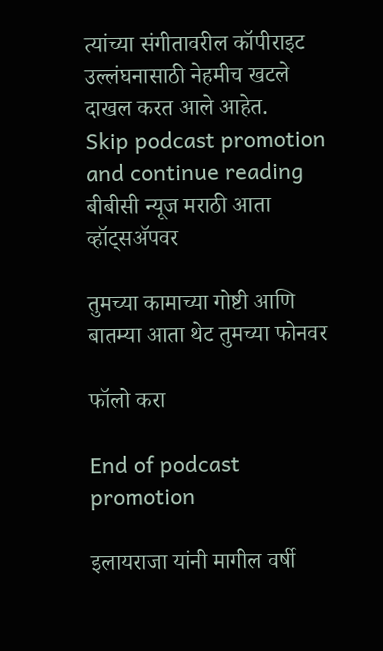त्यांच्या संगीतावरील कॉपीराइट उल्लंघनासाठी नेहमीच खटले दाखल करत आले आहेत.
Skip podcast promotion and continue reading
बीबीसी न्यूज मराठी आता व्हॉट्सॲपवर

तुमच्या कामाच्या गोष्टी आणि बातम्या आता थेट तुमच्या फोनवर

फॉलो करा

End of podcast promotion

इलायराजा यांनी मागील वर्षी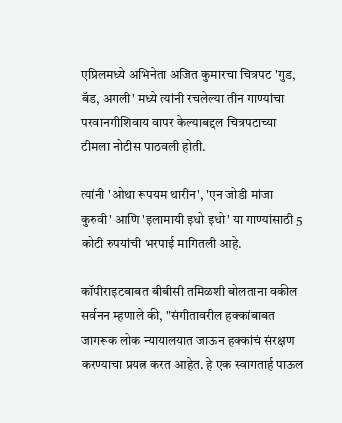एप्रिलमध्ये अभिनेता अजित कुमारचा चित्रपट 'गुड, बॅड, अगली' मध्ये त्यांनी रचलेल्या तीन गाण्यांचा परवानगीशिवाय वापर केल्याबद्दल चित्रपटाच्या टीमला नोटीस पाठवली होती.

त्यांनी 'ओथा रूपयम थारीन', 'एन जोडी मांजा कुरुवी' आणि 'इलामायी इधो इधो' या गाण्यांसाठी 5 कोटी रुपयांची भरपाई मागितली आहे.

कॉपीराइटबाबत बीबीसी तमिळशी बोलताना वकील सर्वनन म्हणाले की, "संगीतावरील हक्कांबाबत जागरूक लोक न्यायालयात जाऊन हक्कांचं संरक्षण करण्याचा प्रयत्न करत आहेत. हे एक स्वागतार्ह पाऊल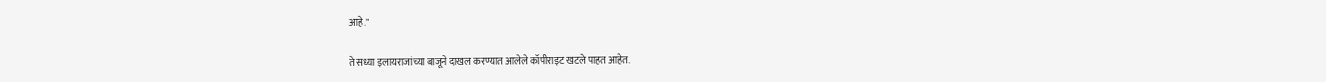आहे."

ते सध्या इलायराजांच्या बाजूने दाखल करण्यात आलेले कॉपीराइट खटले पाहत आहेत.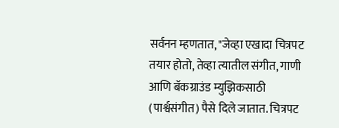सर्वनन म्हणतात, "जेव्हा एखादा चित्रपट तयार होतो, तेव्हा त्यातील संगीत, गाणी आणि बॅकग्राउंड म्युझिकसाठी (पार्श्वसंगीत) पैसे दिले जातात. चित्रपट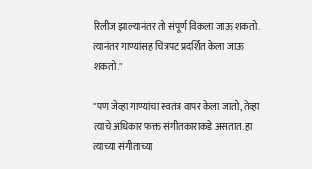रिलीज झाल्यानंतर तो संपूर्ण विकला जाऊ शकतो. त्यानंतर गाण्यांसह चित्रपट प्रदर्शित केला जाऊ शकतो."

"पण जेव्हा गाण्यांचा स्वतंत्र वापर केला जातो, तेव्हा त्याचे अधिकार फक्त संगीतकाराकडे असतात. हा त्याच्या संगीताच्या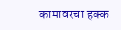कामावरचा हक्क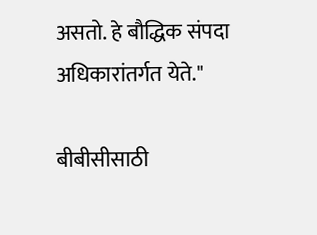असतो. हे बौद्धिक संपदा अधिकारांतर्गत येते."

बीबीसीसाठी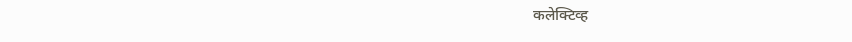कलेक्टिव्ह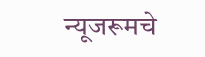न्यूजरूमचे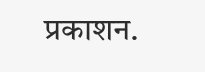प्रकाशन.